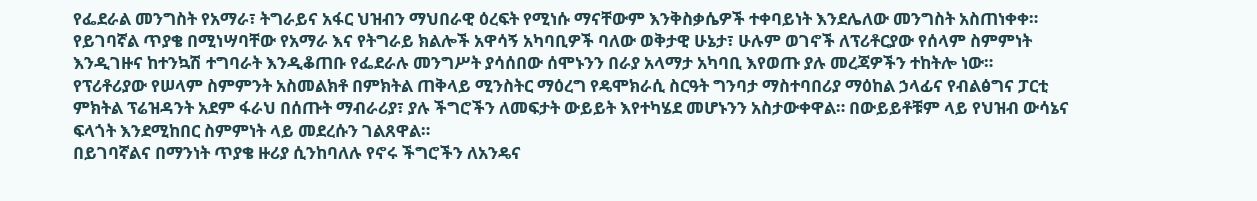የፌደራል መንግስት የአማራ፣ ትግራይና አፋር ህዝብን ማህበራዊ ዕረፍት የሚነሱ ማናቸውም እንቅስቃሴዎች ተቀባይነት እንደሌለው መንግስት አስጠነቀቀ።
የይገባኛል ጥያቄ በሚነሣባቸው የአማራ እና የትግራይ ክልሎች አዋሳኝ አካባቢዎች ባለው ወቅታዊ ሁኔታ፣ ሁሉም ወገኖች ለፕሪቶርያው የሰላም ስምምነት እንዲገዙና ከተንኳሽ ተግባራት እንዲቆጠቡ የፌደራሉ መንግሥት ያሳሰበው ሰሞኑንን በራያ አላማታ አካባቢ እየወጡ ያሉ መረጃዎችን ተከትሎ ነው።
የፕሪቶሪያው የሠላም ስምምንት አስመልክቶ በምክትል ጠቅላይ ሚንስትር ማዕረግ የዴሞክራሲ ስርዓት ግንባታ ማስተባበሪያ ማዕከል ኃላፊና የብልፅግና ፓርቲ ምክትል ፕሬዝዳንት አደም ፋራህ በሰጡት ማብራሪያ፣ ያሉ ችግሮችን ለመፍታት ውይይት እየተካሄደ መሆኑንን አስታውቀዋል። በውይይቶቹም ላይ የህዝብ ውሳኔና ፍላጎት እንደሚከበር ስምምነት ላይ መደረሱን ገልጸዋል።
በይገባኛልና በማንነት ጥያቄ ዙሪያ ሲንከባለሉ የኖሩ ችግሮችን ለአንዴና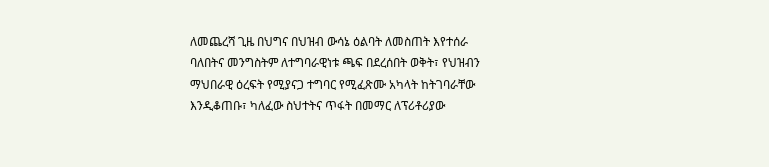ለመጨረሻ ጊዜ በህግና በህዝብ ውሳኔ ዕልባት ለመስጠት እየተሰራ ባለበትና መንግስትም ለተግባራዊነቱ ጫፍ በደረሰበት ወቅት፣ የህዝብን ማህበራዊ ዕረፍት የሚያናጋ ተግባር የሚፈጽሙ አካላት ከትገባራቸው እንዲቆጠቡ፣ ካለፈው ስህተትና ጥፋት በመማር ለፕሪቶሪያው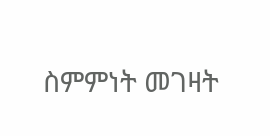ስምምነት መገዛት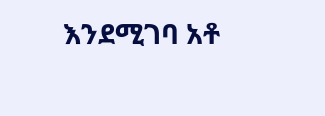እንደሚገባ አቶ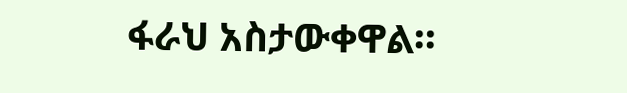ፋራህ አስታውቀዋል።